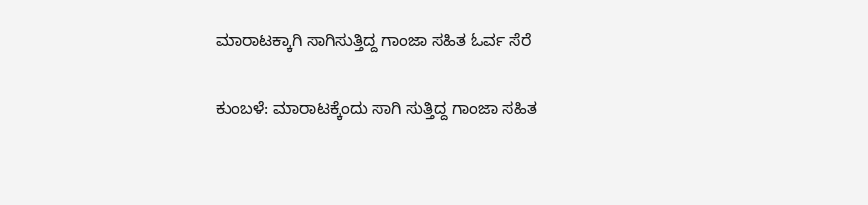ಮಾರಾಟಕ್ಕಾಗಿ ಸಾಗಿಸುತ್ತಿದ್ದ ಗಾಂಜಾ ಸಹಿತ ಓರ್ವ ಸೆರೆ

ಕುಂಬಳೆ: ಮಾರಾಟಕ್ಕೆಂದು ಸಾಗಿ ಸುತ್ತಿದ್ದ ಗಾಂಜಾ ಸಹಿತ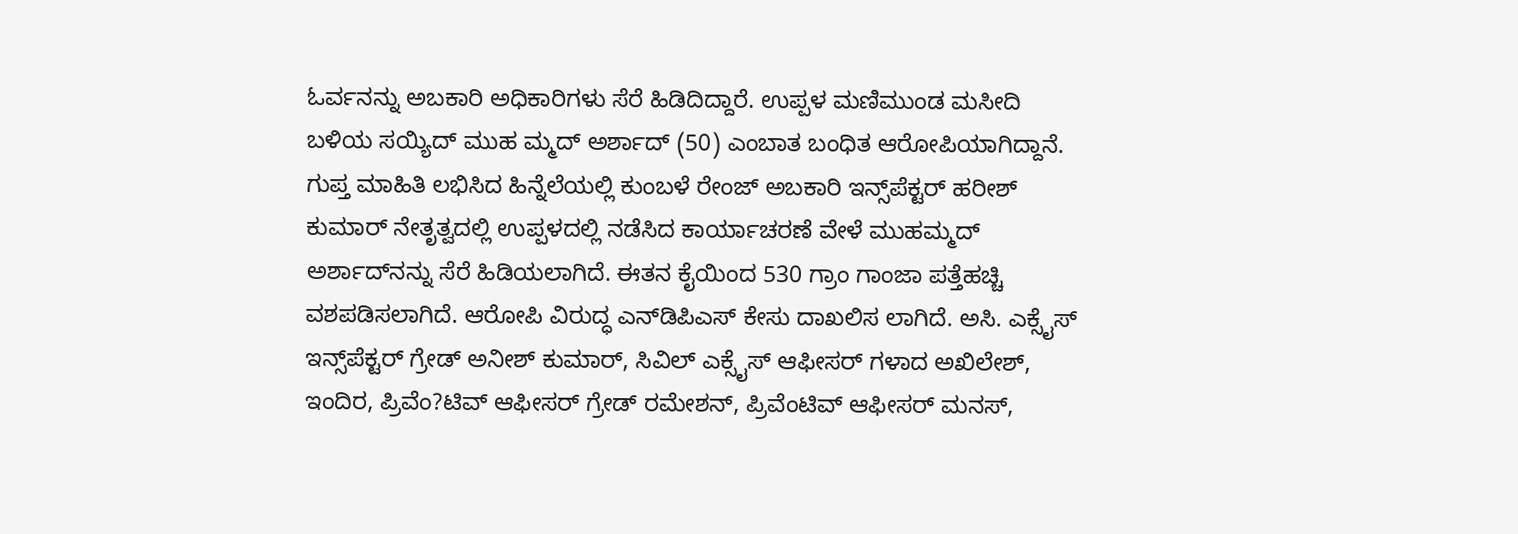ಓರ್ವನನ್ನು ಅಬಕಾರಿ ಅಧಿಕಾರಿಗಳು ಸೆರೆ ಹಿಡಿದಿದ್ದಾರೆ. ಉಪ್ಪಳ ಮಣಿಮುಂಡ ಮಸೀದಿ ಬಳಿಯ ಸಯ್ಯಿದ್ ಮುಹ ಮ್ಮದ್ ಅರ್ಶಾದ್ (50) ಎಂಬಾತ ಬಂಧಿತ ಆರೋಪಿಯಾಗಿದ್ದಾನೆ. ಗುಪ್ತ ಮಾಹಿತಿ ಲಭಿಸಿದ ಹಿನ್ನೆಲೆಯಲ್ಲಿ ಕುಂಬಳೆ ರೇಂಜ್ ಅಬಕಾರಿ ಇನ್ಸ್‌ಪೆಕ್ಟರ್ ಹರೀಶ್ ಕುಮಾರ್ ನೇತೃತ್ವದಲ್ಲಿ ಉಪ್ಪಳದಲ್ಲಿ ನಡೆಸಿದ ಕಾರ್ಯಾಚರಣೆ ವೇಳೆ ಮುಹಮ್ಮದ್ ಅರ್ಶಾದ್‌ನನ್ನು ಸೆರೆ ಹಿಡಿಯಲಾಗಿದೆ. ಈತನ ಕೈಯಿಂದ 530 ಗ್ರಾಂ ಗಾಂಜಾ ಪತ್ತೆಹಚ್ಚಿ ವಶಪಡಿಸಲಾಗಿದೆ. ಆರೋಪಿ ವಿರುದ್ಧ ಎನ್‌ಡಿಪಿಎಸ್ ಕೇಸು ದಾಖಲಿಸ ಲಾಗಿದೆ. ಅಸಿ. ಎಕ್ಸೈಸ್ ಇನ್ಸ್‌ಪೆಕ್ಟರ್ ಗ್ರೇಡ್ ಅನೀಶ್ ಕುಮಾರ್, ಸಿವಿಲ್ ಎಕ್ಸೈಸ್ ಆಫೀಸರ್ ಗಳಾದ ಅಖಿಲೇಶ್, ಇಂದಿರ, ಪ್ರಿವೆಂ?ಟಿವ್ ಆಫೀಸರ್ ಗ್ರೇಡ್ ರಮೇಶನ್, ಪ್ರಿವೆಂಟಿವ್ ಆಫೀಸರ್ ಮನಸ್,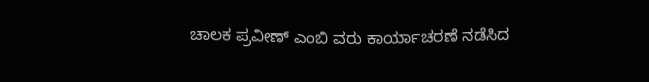ಚಾಲಕ ಪ್ರವೀಣ್ ಎಂಬಿ ವರು ಕಾರ್ಯಾಚರಣೆ ನಡೆಸಿದ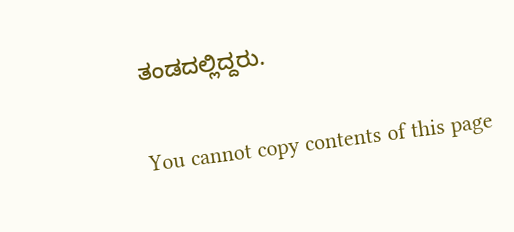ತಂಡದಲ್ಲಿದ್ದರು.

You cannot copy contents of this page